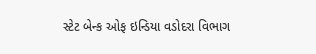સ્ટેટ બેન્ક ઓફ ઇન્ડિયા વડોદરા વિભાગ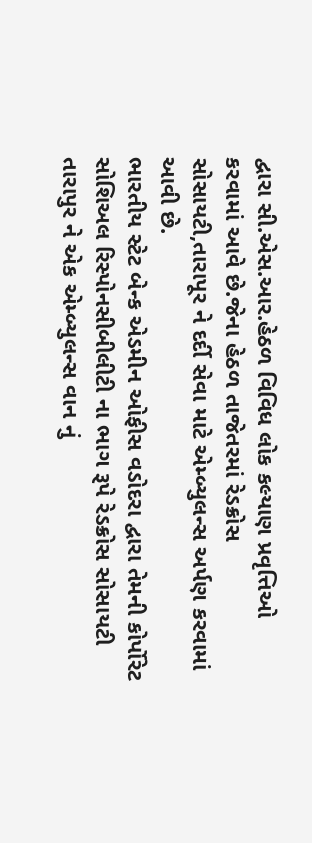દ્વારા સી.એસ.આર.હેઠળ વિવિધ લોક કલ્યાણ પ્રવૃત્તિઓ કરવામાં આવે છે.જેના હેઠળ તાજેતરમાં રેડક્રોસ સોસાયટી,તારાપૂર ને દર્દી સેવા માટે એમ્બ્યુલન્સ અર્પણ કરવામાં આવી છે.
ભારતીય સ્ટેટ બેન્ક એડમીન ઓફીસ વડોદરા દ્વારા તેમની કોર્પોરેટ સોશિઅલ રિસ્પોનસીબીલીટી ના ભાગ રૂપે રેડક્રોસ સોસાયટી તારાપુર ને એક એમ્બ્યુલન્સ વાન નું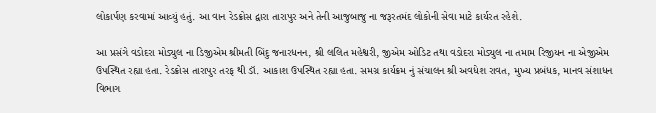લોકાર્પણ કરવામાં આવ્યું હતું. આ વાન રેડક્રોસ દ્વારા તારાપુર અને તેની આજુબાજુ ના જરૂરતમંદ લોકોની સેવા માટે કાર્યરત રહેશે.

આ પ્રસંગે વડોદરા મોડ્યુલ ના ડિજીએમ શ્રીમતી બિંદુ જનારધનન, શ્રી લલિત મહેશ્વરી, જીએમ ઓડિટ તથા વડોદરા મોડ્યુલ ના તમામ રિજીયન ના એજીએમ ઉપસ્થિત રહ્યા હતા. રેડક્રોસ તારાપુર તરફ થી ડૉ. આકાશ ઉપસ્થિત રહ્યા હતા. સમગ્ર કાર્યક્રમ નું સંચાલન શ્રી અવધેશ રાવત, મુખ્ય પ્રબંધક, માનવ સંશાધન વિભાગ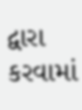દ્વારા કરવામાં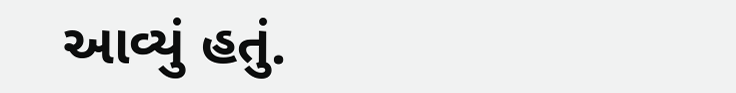આવ્યું હતું.